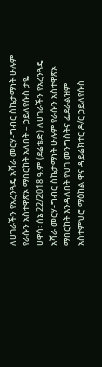ለሀገራችን የአረንጓዴ አሻራ መርሃ-ግብር ስኬታማነት ሁሉም የራሱን አስተዋጽኦ ማበርከት አለበት – ኃይለየሱስ ታዬ
ሀዋሳ፡ ሰኔ 22/2018 ዓ.ም (ደሬቴድ) ለሀገራችን የአረንጓዴ አሻራ መርሃ-ግብር ስኬታማነት ሁሉም የራሱን አስተዋጽኦ ማበርከት እንዳለበት የህገ መንግስትና ፌደራልዝም አስተምህሮ ማዕከል ዋና ዳይሬክተር ዶ/ር ኃይለየሱስ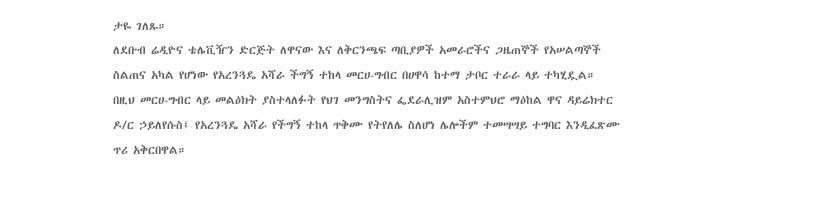ታዬ ገለጹ።
ለደቡብ ሬዲዮና ቴሌቪዥን ድርጅት ለዋናው እና ለቅርንጫፍ ጣቢያዎች አመራሮችና ጋዜጠኞች የአሠልጣኞች ስልጠና አካል የሆነው የአረንጓዴ አሻራ ችግኝ ተከላ መርሀ-ግብር በሀዋሳ ከተማ ታቦር ተራራ ላይ ተካሂዷል።
በዚህ መርሀ-ግብር ላይ መልዕክት ያስተላለፉት የህገ መንግስትና ፌደራሊዝም አስተምህሮ ማዕከል ዋና ዳይሬክተር ዶ/ር ኃይለየሱስ፤ የአረንጓዴ አሻራ የችግኝ ተከላ ጥቅሙ የትየለሌ ስለሆነ ሌሎችም ተመሣሣይ ተግባር እንዲፈጽሙ ጥሪ አቅርበዋል።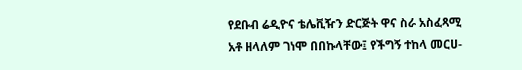የደቡብ ሬዲዮና ቴሌቪዥን ድርጅት ዋና ስራ አስፈጻሚ አቶ ዘላለም ገነሞ በበኩላቸው፤ የችግኝ ተከላ መርሀ-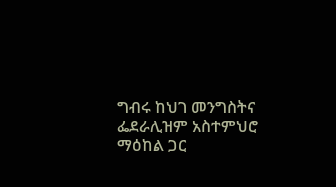ግብሩ ከህገ መንግስትና ፌደራሊዝም አስተምህሮ ማዕከል ጋር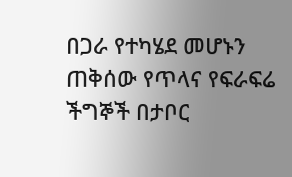በጋራ የተካሄደ መሆኑን ጠቅሰው የጥላና የፍራፍሬ ችግኞች በታቦር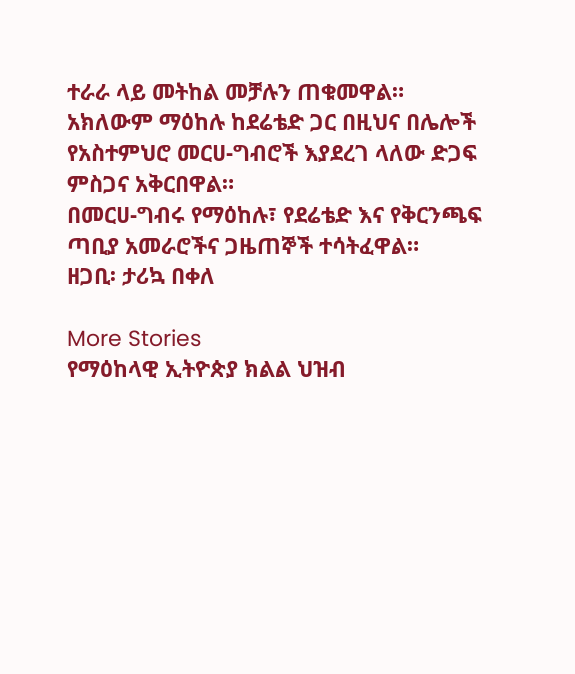ተራራ ላይ መትከል መቻሉን ጠቁመዋል።
አክለውም ማዕከሉ ከደሬቴድ ጋር በዚህና በሌሎች የአስተምህሮ መርሀ-ግብሮች እያደረገ ላለው ድጋፍ ምስጋና አቅርበዋል።
በመርሀ-ግብሩ የማዕከሉ፣ የደሬቴድ እና የቅርንጫፍ ጣቢያ አመራሮችና ጋዜጠኞች ተሳትፈዋል።
ዘጋቢ፡ ታሪኳ በቀለ

More Stories
የማዕከላዊ ኢትዮጵያ ክልል ህዝብ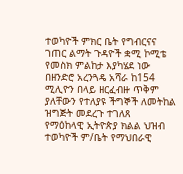ተወካዮች ምክር ቤት የግብርናና ገጠር ልማት ጉዳዮች ቋሚ ኮሚቴ የመስክ ምልከታ እያካሄደ ነው
በዘንድሮ አረንጓዴ አሻራ ከ154 ሚሊዮን በላይ ዘርፈብዙ ጥቅም ያለቸውን የተለያዩ ችግኞች ለመትከል ዝግጅት መደረጉ ተገለጸ
የማዕከላዊ ኢትዮጵያ ክልል ህዝብ ተወካዮች ም/ቤት የማህበራዊ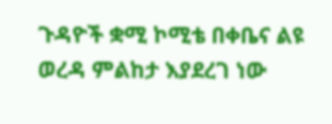ጉዳዮች ቋሚ ኮሚቴ በቀቤና ልዩ ወረዳ ምልከታ እያደረገ ነው